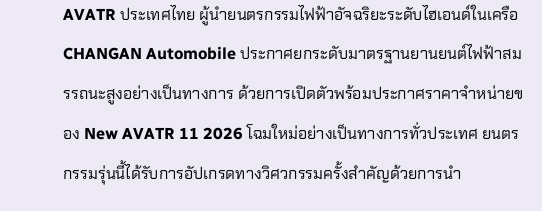AVATR ประเทศไทย ผู้นำยนตรกรรมไฟฟ้าอัจฉริยะระดับไฮเอนด์ในเครือ CHANGAN Automobile ประกาศยกระดับมาตรฐานยานยนต์ไฟฟ้าสมรรถนะสูงอย่างเป็นทางการ ด้วยการเปิดตัวพร้อมประกาศราคาจำหน่ายของ New AVATR 11 2026 โฉมใหม่อย่างเป็นทางการทั่วประเทศ ยนตรกรรมรุ่นนี้ได้รับการอัปเกรดทางวิศวกรรมครั้งสำคัญด้วยการนำ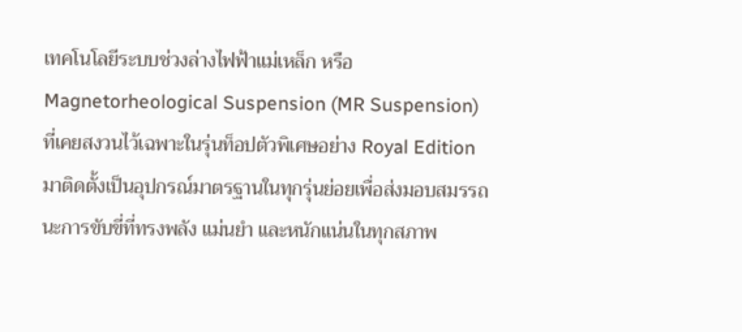เทคโนโลยีระบบช่วงล่างไฟฟ้าแม่เหล็ก หรือ Magnetorheological Suspension (MR Suspension) ที่เคยสงวนไว้เฉพาะในรุ่นท็อปตัวพิเศษอย่าง Royal Edition มาติดตั้งเป็นอุปกรณ์มาตรฐานในทุกรุ่นย่อยเพื่อส่งมอบสมรรถนะการขับขี่ที่ทรงพลัง แม่นยำ และหนักแน่นในทุกสภาพ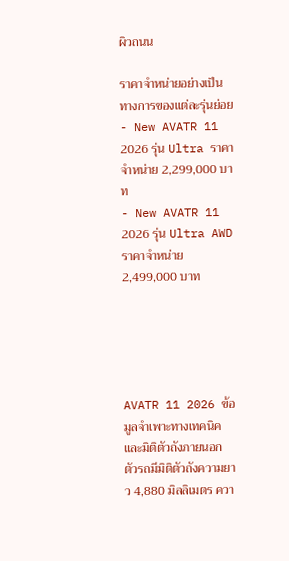ผิวถนน

ราคาจำหน่ายอย่างเป็นทางการของแต่ละรุ่นย่อย
- New AVATR 11 2026 รุ่น Ultra ราคาจำหน่าย 2,299,000 บาท
- New AVATR 11 2026 รุ่น Ultra AWD ราคาจำหน่าย 2,499,000 บาท





AVATR 11 2026 ข้อมูลจำเพาะทางเทคนิคและมิติตัวถังภายนอก
ตัวรถมีมิติตัวถังความยาว 4,880 มิลลิเมตร ควา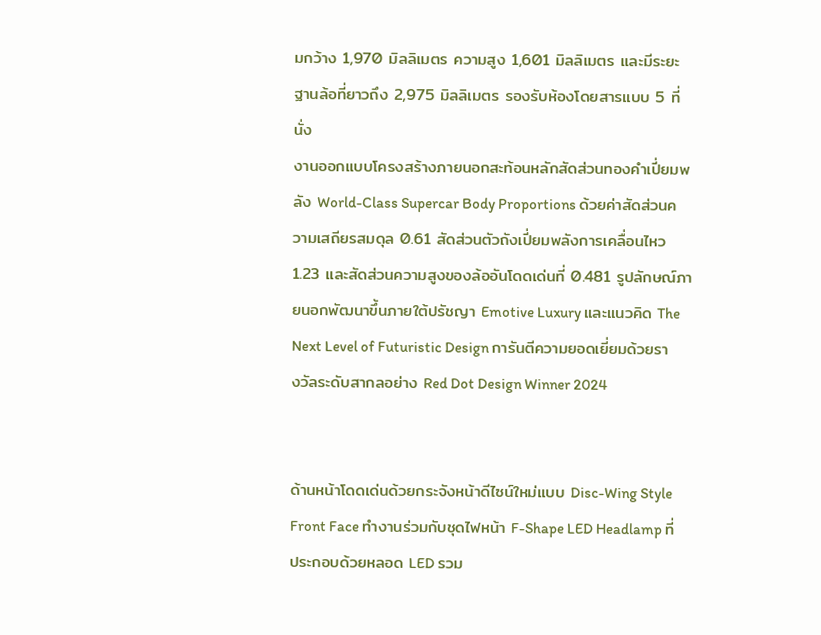มกว้าง 1,970 มิลลิเมตร ความสูง 1,601 มิลลิเมตร และมีระยะฐานล้อที่ยาวถึง 2,975 มิลลิเมตร รองรับห้องโดยสารแบบ 5 ที่นั่ง
งานออกแบบโครงสร้างภายนอกสะท้อนหลักสัดส่วนทองคำเปี่ยมพลัง World-Class Supercar Body Proportions ด้วยค่าสัดส่วนความเสถียรสมดุล 0.61 สัดส่วนตัวถังเปี่ยมพลังการเคลื่อนไหว 1.23 และสัดส่วนความสูงของล้ออันโดดเด่นที่ 0.481 รูปลักษณ์ภายนอกพัฒนาขึ้นภายใต้ปรัชญา Emotive Luxury และแนวคิด The Next Level of Futuristic Design การันตีความยอดเยี่ยมด้วยรางวัลระดับสากลอย่าง Red Dot Design Winner 2024


ด้านหน้าโดดเด่นด้วยกระจังหน้าดีไซน์ใหม่แบบ Disc-Wing Style Front Face ทำงานร่วมกับชุดไฟหน้า F-Shape LED Headlamp ที่ประกอบด้วยหลอด LED รวม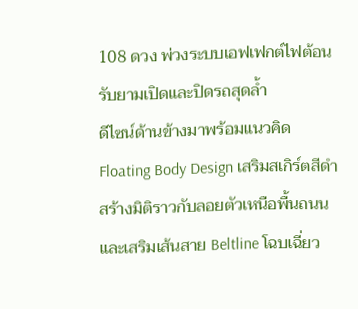108 ดวง พ่วงระบบเอฟเฟกต์ไฟต้อนรับยามเปิดและปิดรถสุดล้ำ
ดีไซน์ด้านข้างมาพร้อมแนวคิด Floating Body Design เสริมสเกิร์ตสีดำสร้างมิติราวกับลอยตัวเหนือพื้นถนน และเสริมเส้นสาย Beltline โฉบเฉี่ยว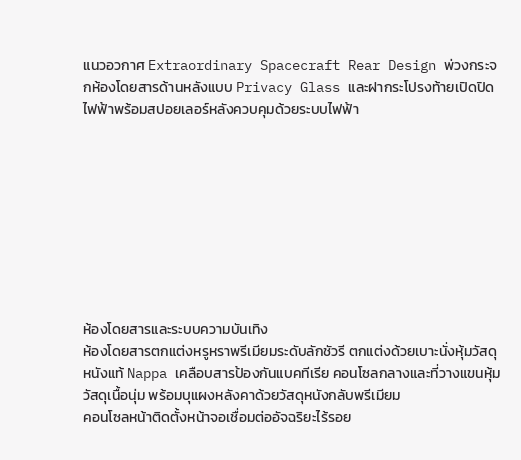แนวอวกาศ Extraordinary Spacecraft Rear Design พ่วงกระจกห้องโดยสารด้านหลังแบบ Privacy Glass และฝากระโปรงท้ายเปิดปิดไฟฟ้าพร้อมสปอยเลอร์หลังควบคุมด้วยระบบไฟฟ้า









ห้องโดยสารและระบบความบันเทิง
ห้องโดยสารตกแต่งหรูหราพรีเมียมระดับลักชัวรี ตกแต่งด้วยเบาะนั่งหุ้มวัสดุหนังแท้ Nappa เคลือบสารป้องกันแบคทีเรีย คอนโซลกลางและที่วางแขนหุ้มวัสดุเนื้อนุ่ม พร้อมบุแผงหลังคาด้วยวัสดุหนังกลับพรีเมียม
คอนโซลหน้าติดตั้งหน้าจอเชื่อมต่ออัจฉริยะไร้รอย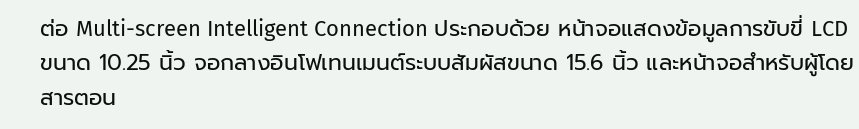ต่อ Multi-screen Intelligent Connection ประกอบด้วย หน้าจอแสดงข้อมูลการขับขี่ LCD ขนาด 10.25 นิ้ว จอกลางอินโฟเทนเมนต์ระบบสัมผัสขนาด 15.6 นิ้ว และหน้าจอสำหรับผู้โดยสารตอน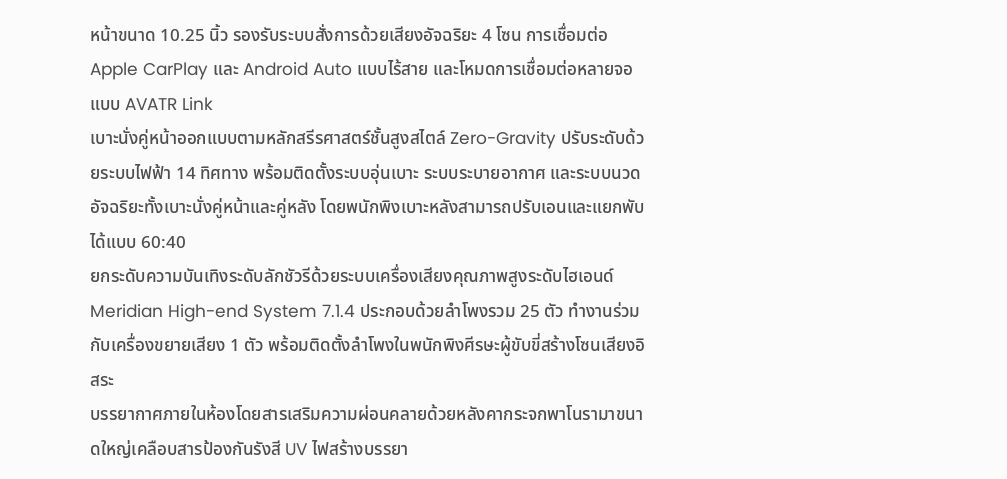หน้าขนาด 10.25 นิ้ว รองรับระบบสั่งการด้วยเสียงอัจฉริยะ 4 โซน การเชื่อมต่อ Apple CarPlay และ Android Auto แบบไร้สาย และโหมดการเชื่อมต่อหลายจอแบบ AVATR Link
เบาะนั่งคู่หน้าออกแบบตามหลักสรีรศาสตร์ชั้นสูงสไตล์ Zero-Gravity ปรับระดับด้วยระบบไฟฟ้า 14 ทิศทาง พร้อมติดตั้งระบบอุ่นเบาะ ระบบระบายอากาศ และระบบนวดอัจฉริยะทั้งเบาะนั่งคู่หน้าและคู่หลัง โดยพนักพิงเบาะหลังสามารถปรับเอนและแยกพับได้แบบ 60:40
ยกระดับความบันเทิงระดับลักชัวรีด้วยระบบเครื่องเสียงคุณภาพสูงระดับไฮเอนด์ Meridian High-end System 7.1.4 ประกอบด้วยลำโพงรวม 25 ตัว ทำงานร่วมกับเครื่องขยายเสียง 1 ตัว พร้อมติดตั้งลำโพงในพนักพิงศีรษะผู้ขับขี่สร้างโซนเสียงอิสระ
บรรยากาศภายในห้องโดยสารเสริมความผ่อนคลายด้วยหลังคากระจกพาโนรามาขนาดใหญ่เคลือบสารป้องกันรังสี UV ไฟสร้างบรรยา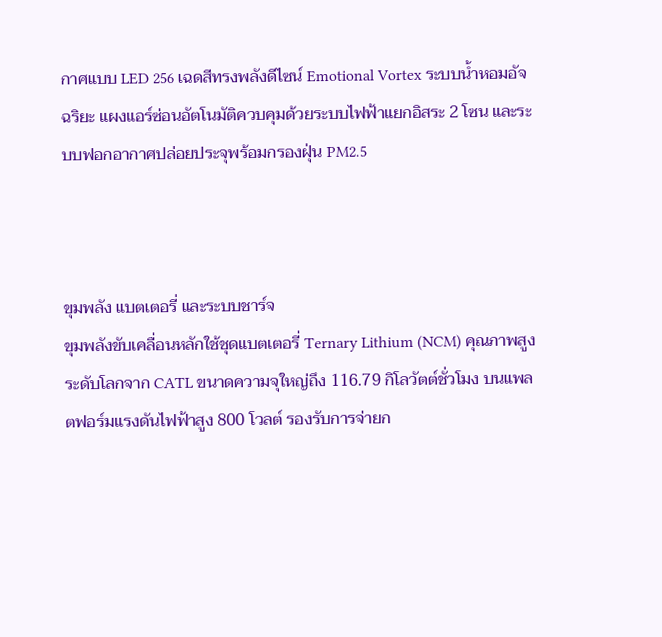กาศแบบ LED 256 เฉดสีทรงพลังดีไซน์ Emotional Vortex ระบบน้ำหอมอัจฉริยะ แผงแอร์ซ่อนอัตโนมัติควบคุมด้วยระบบไฟฟ้าแยกอิสระ 2 โซน และระบบฟอกอากาศปล่อยประจุพร้อมกรองฝุ่น PM2.5



ขุมพลัง แบตเตอรี่ และระบบชาร์จ
ขุมพลังขับเคลื่อนหลักใช้ชุดแบตเตอรี่ Ternary Lithium (NCM) คุณภาพสูงระดับโลกจาก CATL ขนาดความจุใหญ่ถึง 116.79 กิโลวัตต์ชั่วโมง บนแพลตฟอร์มแรงดันไฟฟ้าสูง 800 โวลต์ รองรับการจ่ายก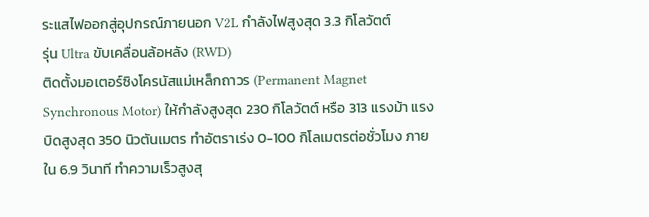ระแสไฟออกสู่อุปกรณ์ภายนอก V2L กำลังไฟสูงสุด 3.3 กิโลวัตต์
รุ่น Ultra ขับเคลื่อนล้อหลัง (RWD)
ติดตั้งมอเตอร์ซิงโครนัสแม่เหล็กถาวร (Permanent Magnet Synchronous Motor) ให้กำลังสูงสุด 230 กิโลวัตต์ หรือ 313 แรงม้า แรงบิดสูงสุด 350 นิวตันเมตร ทำอัตราเร่ง 0-100 กิโลเมตรต่อชั่วโมง ภายใน 6.9 วินาที ทำความเร็วสูงสุ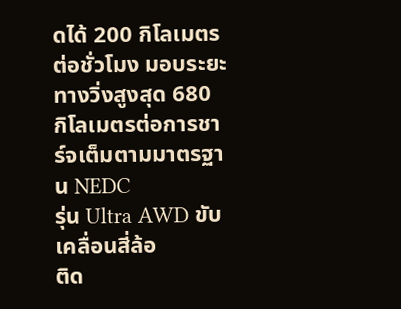ดได้ 200 กิโลเมตรต่อชั่วโมง มอบระยะทางวิ่งสูงสุด 680 กิโลเมตรต่อการชาร์จเต็มตามมาตรฐาน NEDC
รุ่น Ultra AWD ขับเคลื่อนสี่ล้อ
ติด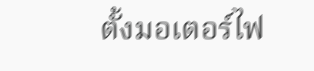ตั้งมอเตอร์ไฟ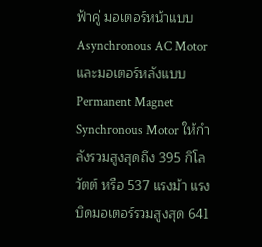ฟ้าคู่ มอเตอร์หน้าแบบ Asynchronous AC Motor และมอเตอร์หลังแบบ Permanent Magnet Synchronous Motor ให้กำลังรวมสูงสุดถึง 395 กิโลวัตต์ หรือ 537 แรงม้า แรงบิดมอเตอร์รวมสูงสุด 641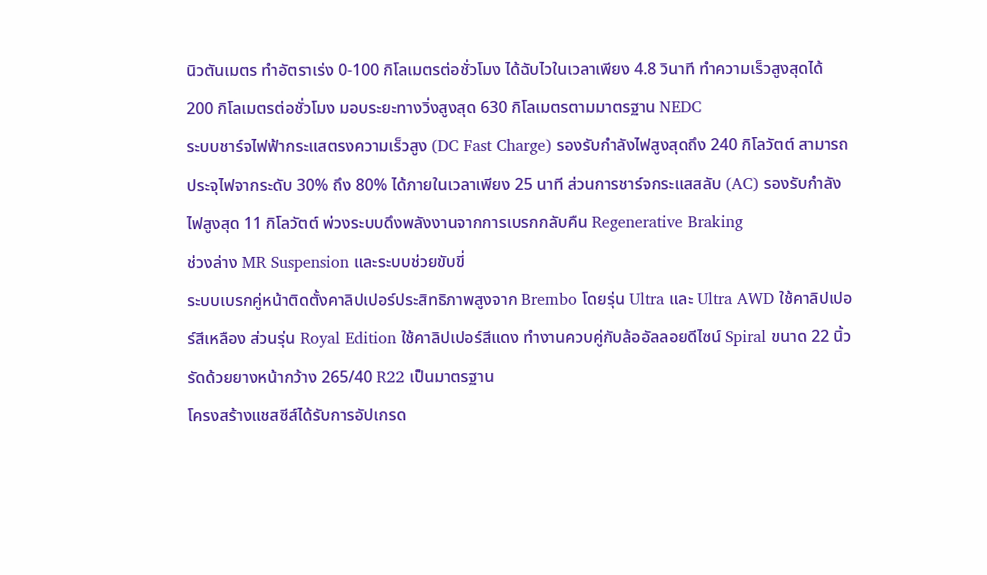นิวตันเมตร ทำอัตราเร่ง 0-100 กิโลเมตรต่อชั่วโมง ได้ฉับไวในเวลาเพียง 4.8 วินาที ทำความเร็วสูงสุดได้ 200 กิโลเมตรต่อชั่วโมง มอบระยะทางวิ่งสูงสุด 630 กิโลเมตรตามมาตรฐาน NEDC
ระบบชาร์จไฟฟ้ากระแสตรงความเร็วสูง (DC Fast Charge) รองรับกำลังไฟสูงสุดถึง 240 กิโลวัตต์ สามารถประจุไฟจากระดับ 30% ถึง 80% ได้ภายในเวลาเพียง 25 นาที ส่วนการชาร์จกระแสสลับ (AC) รองรับกำลังไฟสูงสุด 11 กิโลวัตต์ พ่วงระบบดึงพลังงานจากการเบรกกลับคืน Regenerative Braking
ช่วงล่าง MR Suspension และระบบช่วยขับขี่
ระบบเบรกคู่หน้าติดตั้งคาลิปเปอร์ประสิทธิภาพสูงจาก Brembo โดยรุ่น Ultra และ Ultra AWD ใช้คาลิปเปอร์สีเหลือง ส่วนรุ่น Royal Edition ใช้คาลิปเปอร์สีแดง ทำงานควบคู่กับล้ออัลลอยดีไซน์ Spiral ขนาด 22 นิ้ว รัดด้วยยางหน้ากว้าง 265/40 R22 เป็นมาตรฐาน
โครงสร้างแชสซีส์ได้รับการอัปเกรด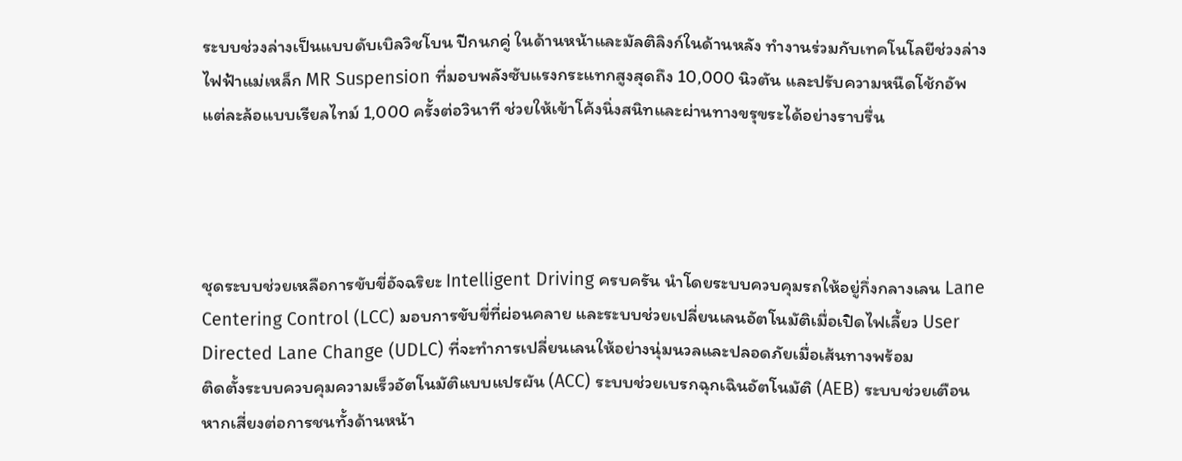ระบบช่วงล่างเป็นแบบดับเบิลวิชโบน ปีกนกคู่ ในด้านหน้าและมัลติลิงก์ในด้านหลัง ทำงานร่วมกับเทคโนโลยีช่วงล่างไฟฟ้าแม่เหล็ก MR Suspension ที่มอบพลังซับแรงกระแทกสูงสุดถึง 10,000 นิวตัน และปรับความหนืดโช้กอัพแต่ละล้อแบบเรียลไทม์ 1,000 ครั้งต่อวินาที ช่วยให้เข้าโค้งนิ่งสนิทและผ่านทางขรุขระได้อย่างราบรื่น




ชุดระบบช่วยเหลือการขับขี่อัจฉริยะ Intelligent Driving ครบครัน นำโดยระบบควบคุมรถให้อยู่กึ่งกลางเลน Lane Centering Control (LCC) มอบการขับขี่ที่ผ่อนคลาย และระบบช่วยเปลี่ยนเลนอัตโนมัติเมื่อเปิดไฟเลี้ยว User Directed Lane Change (UDLC) ที่จะทำการเปลี่ยนเลนให้อย่างนุ่มนวลและปลอดภัยเมื่อเส้นทางพร้อม
ติดตั้งระบบควบคุมความเร็วอัตโนมัติแบบแปรผัน (ACC) ระบบช่วยเบรกฉุกเฉินอัตโนมัติ (AEB) ระบบช่วยเตือนหากเสี่ยงต่อการชนทั้งด้านหน้า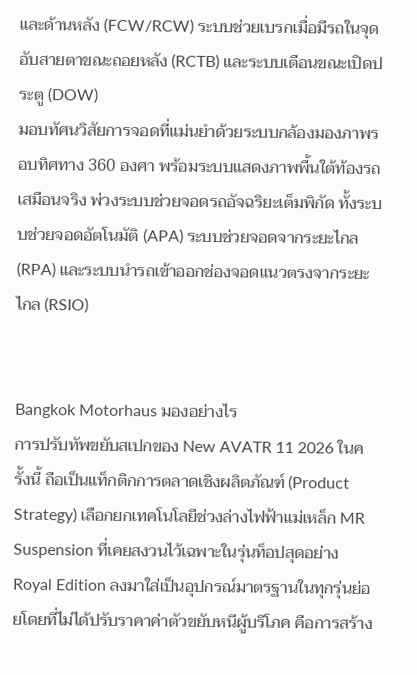และด้านหลัง (FCW/RCW) ระบบช่วยเบรกเมื่อมีรถในจุดอับสายตาขณะถอยหลัง (RCTB) และระบบเตือนขณะเปิดประตู (DOW)
มอบทัศนวิสัยการจอดที่แม่นยำด้วยระบบกล้องมองภาพรอบทิศทาง 360 องศา พร้อมระบบแสดงภาพพื้นใต้ท้องรถเสมือนจริง พ่วงระบบช่วยจอดรถอัจฉริยะเต็มพิกัด ทั้งระบบช่วยจอดอัตโนมัติ (APA) ระบบช่วยจอดจากระยะไกล (RPA) และระบบนำรถเข้าออกช่องจอดแนวตรงจากระยะไกล (RSIO)


Bangkok Motorhaus มองอย่างไร
การปรับทัพขยับสเปกของ New AVATR 11 2026 ในครั้งนี้ ถือเป็นแท็กติกการตลาดเชิงผลิตภัณฑ์ (Product Strategy) เลือกยกเทคโนโลยีช่วงล่างไฟฟ้าแม่เหล็ก MR Suspension ที่เคยสงวนไว้เฉพาะในรุ่นท็อปสุดอย่าง Royal Edition ลงมาใส่เป็นอุปกรณ์มาตรฐานในทุกรุ่นย่อยโดยที่ไม่ได้ปรับราคาค่าตัวขยับหนีผู้บริโภค คือการสร้าง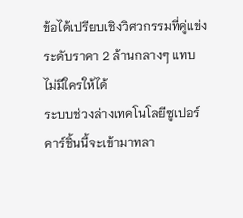ข้อได้เปรียบเชิงวิศวกรรมที่คู่แข่งระดับราคา 2 ล้านกลางๆ แทบไม่มีใครให้ได้
ระบบช่วงล่างเทคโนโลยีซูเปอร์คาร์ชิ้นนี้จะเข้ามาทลา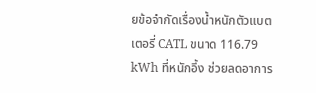ยข้อจำกัดเรื่องน้ำหนักตัวแบตเตอรี่ CATL ขนาด 116.79 kWh ที่หนักอึ้ง ช่วยลดอาการ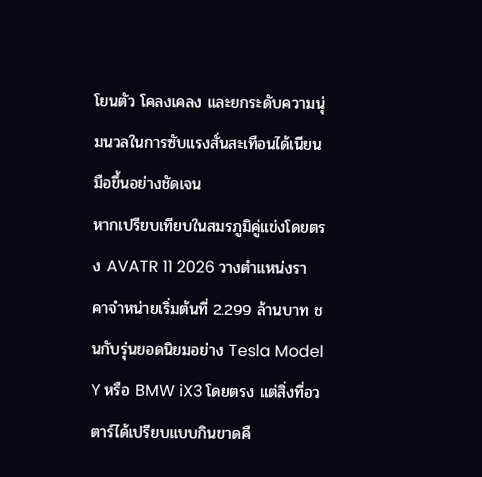โยนตัว โคลงเคลง และยกระดับความนุ่มนวลในการซับแรงสั่นสะเทือนได้เนียนมือขึ้นอย่างชัดเจน
หากเปรียบเทียบในสมรภูมิคู่แข่งโดยตรง AVATR 11 2026 วางตำแหน่งราคาจำหน่ายเริ่มต้นที่ 2.299 ล้านบาท ชนกับรุ่นยอดนิยมอย่าง Tesla Model Y หรือ BMW iX3 โดยตรง แต่สิ่งที่อวตาร์ได้เปรียบแบบกินขาดคื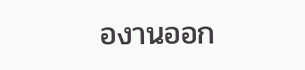องานออก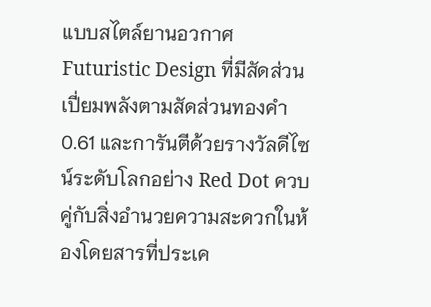แบบสไตล์ยานอวกาศ Futuristic Design ที่มีสัดส่วนเปี่ยมพลังตามสัดส่วนทองคำ 0.61 และการันตีด้วยรางวัลดีไซน์ระดับโลกอย่าง Red Dot ควบคู่กับสิ่งอำนวยความสะดวกในห้องโดยสารที่ประเค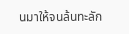นมาให้จนล้นทะลัก